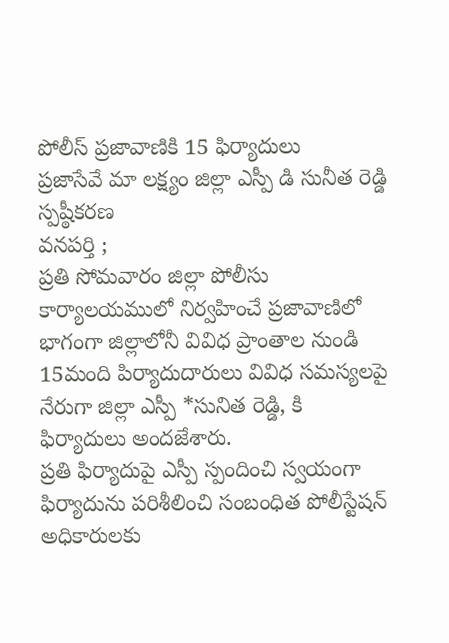పోలీస్ ప్రజావాణికి 15 ఫిర్యాదులు
ప్రజాసేవే మా లక్ష్యం జిల్లా ఎస్పీ డి సునీత రెడ్డి స్పష్ఠీకరణ
వనపర్తి ;
ప్రతి సోమవారం జిల్లా పోలీసు కార్యాలయములో నిర్వహించే ప్రజావాణిలో భాగంగా జిల్లాలోనీ వివిధ ప్రాంతాల నుండి 15మంది పిర్యాదుదారులు వివిధ సమస్యలపై నేరుగా జిల్లా ఎస్పీ *సునిత రెడ్డి, కి ఫిర్యాదులు అందజేశారు.
ప్రతి ఫిర్యాదుపై ఎస్పీ స్పందించి స్వయంగా ఫిర్యాదును పరిశీలించి సంబంధిత పోలీస్టేషన్ అధికారులకు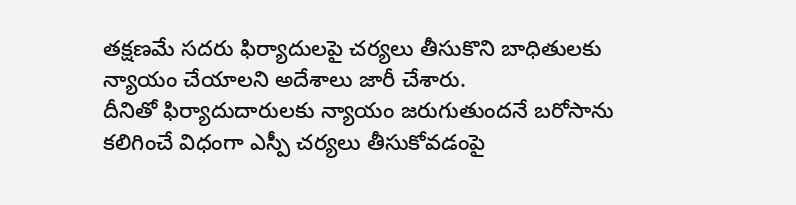తక్షణమే సదరు ఫిర్యాదులపై చర్యలు తీసుకొని బాధితులకు న్యాయం చేయాలని అదేశాలు జారీ చేశారు.
దీనితో ఫిర్యాదుదారులకు న్యాయం జరుగుతుందనే బరోసాను కలిగించే విధంగా ఎస్పీ చర్యలు తీసుకోవడంపై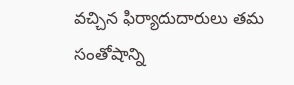వచ్చిన ఫిర్యాదుదారులు తమ సంతోషాన్ని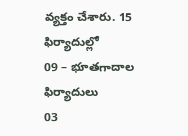వ్యక్తం చేశారు. 15 ఫిర్యాదుల్లో
09 – భూతగాదాల ఫిర్యాదులు
03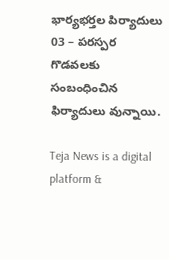భార్యభర్తల పిర్యాదులు
03 – పరస్పర గొడవలకు సంబంధించిన ఫిర్యాదులు వున్నాయి.

Teja News is a digital platform &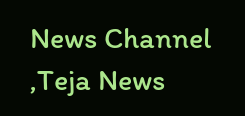News Channel ,Teja News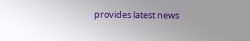provides latest news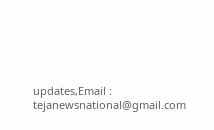updates,Email : tejanewsnational@gmail.com